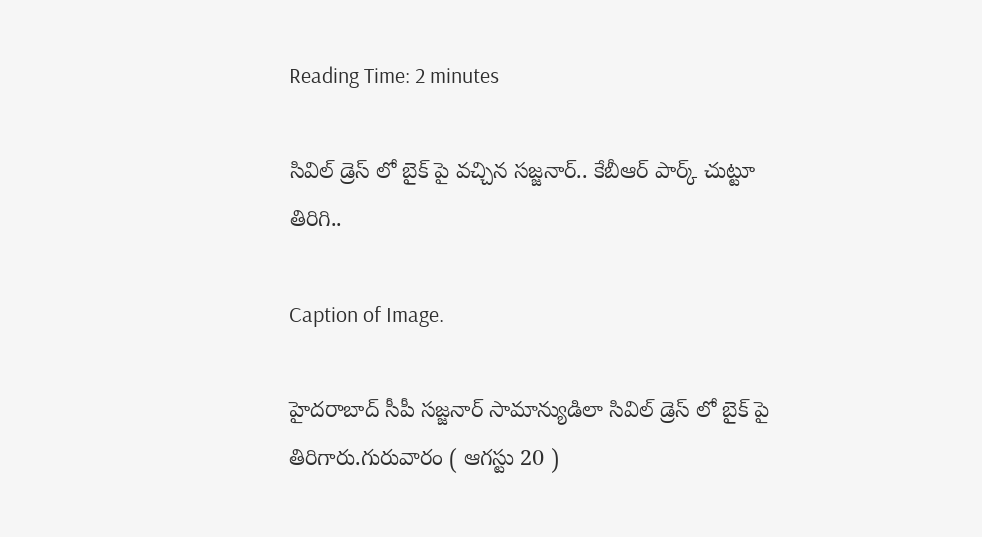Reading Time: 2 minutes

సివిల్ డ్రెస్ లో బైక్ పై వచ్చిన సజ్జనార్.. కేబీఆర్ పార్క్ చుట్టూ తిరిగి..

Caption of Image.

హైదరాబాద్ సీపీ సజ్జనార్ సామాన్యుడిలా సివిల్ డ్రెస్ లో బైక్ పై తిరిగారు.గురువారం ( ఆగస్టు 20 )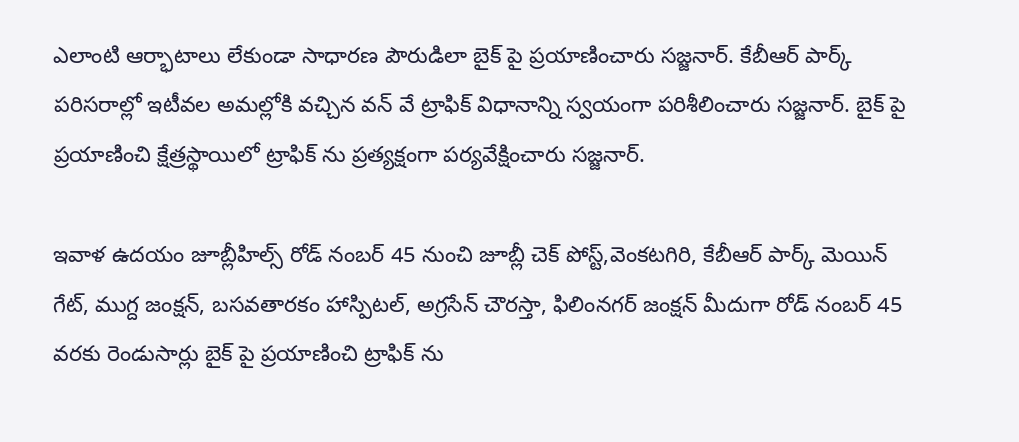ఎలాంటి ఆర్భాటాలు లేకుండా సాధారణ పౌరుడిలా బైక్ పై ప్రయాణించారు సజ్జనార్. కేబీఆర్ పార్క్ పరిసరాల్లో ఇటీవల అమల్లోకి వచ్చిన వన్ వే ట్రాఫిక్ విధానాన్ని స్వయంగా పరిశీలించారు సజ్జనార్. బైక్ పై ప్రయాణించి క్షేత్రస్థాయిలో ట్రాఫిక్ ను ప్రత్యక్షంగా పర్యవేక్షించారు సజ్జనార్.

ఇవాళ ఉదయం జూబ్లీహిల్స్ రోడ్ నంబర్ 45 నుంచి జూబ్లీ చెక్ పోస్ట్,వెంకటగిరి, కేబీఆర్ పార్క్ మెయిన్ గేట్, ముగ్ద జంక్షన్, బసవతారకం హాస్పిటల్, అగ్రసేన్ చౌరస్తా, ఫిలింనగర్ జంక్షన్ మీదుగా రోడ్ నంబర్ 45 వరకు రెండుసార్లు బైక్ పై ప్రయాణించి ట్రాఫిక్ ను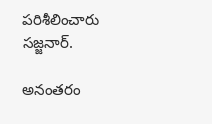పరిశీలించారు సజ్జనార్.

అనంతరం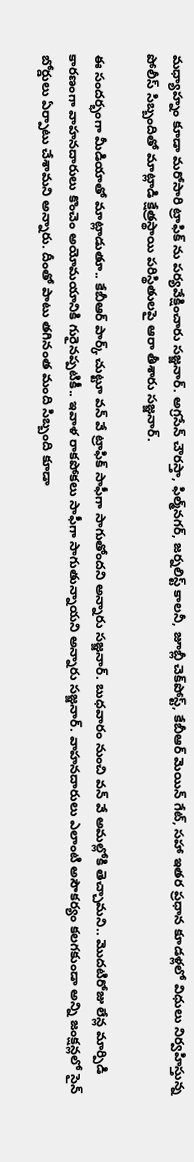మధ్యాహ్నం కూడా మరోసారి ట్రాఫిక్ ను పర్యవేక్షించారు సజ్జనార్. అగ్రసేన్‌ చౌరస్తా, ఫిల్మ్‌నగర్‌, జర్నలిస్ట్‌ కాలనీ, జూబ్లీ చెక్‌పోస్ట్‌, కేబీఆర్‌ మెయిన్ గేట్, సహా ఇతర ప్రధాన కూడళ్లలో విధులు నిర్వహిస్తున్న పోలీస్ సిబ్బందితో మాట్లాడి క్షేత్రస్థాయి పరిస్థితులపై ఆరా తీశారు సజ్జనార్.

ఈ సందర్భంగా మీడియాతో మాట్లాడుతూ.. కేబీఆర్ పార్క్ చుట్టూ వన్ వే ట్రాఫిక్ సాఫీగా సాగుతోందని అన్నారు సజ్జనార్. బుధవారం నుంచి వన్ వే అమల్లోకి తెచ్చామని.. మొదటిరోజు లేన్ల మార్పిడి కారణంగా వాహనదారులు కొంచెం అయోమయానికి గురైనప్పటికీ.. ఇవాళ రాకపోకలు సాఫీగా సాగుతున్నాయని అన్నారు సజ్జనార్. వాహనదారులు ఎలాంటి అసౌకర్యం కలగకుండా అన్ని జంక్షన్లలో సైన్ బోర్డులు ఏర్పాటు చేశామని అన్నారు. దీంతో పాటు తగినంత మంది సిబ్బంది కూడా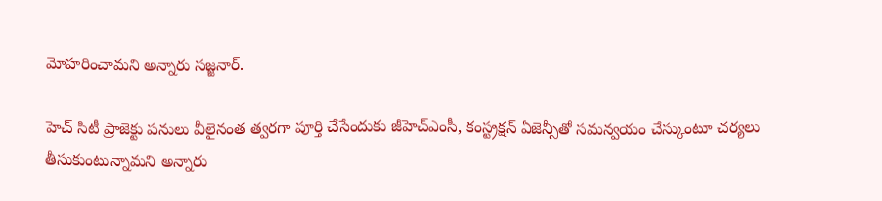మోహరించామని అన్నారు సజ్జనార్.

హెచ్ సిటీ ప్రాజెక్టు పనులు వీలైనంత త్వరగా పూర్తి చేసేందుకు జీహెచ్ఎంసీ, కంస్ట్రక్షన్ ఏజెన్సీతో సమన్వయం చేస్కుంటూ చర్యలు తీసుకుంటున్నామని అన్నారు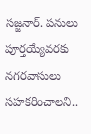సజ్జనార్. పనులు పూర్తయ్యేవరకు నగరవాసులు సహకరించాలని..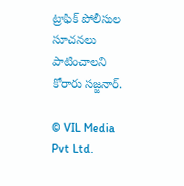ట్రాఫిక్ పోలీసుల సూచనలు పాటించాలని కోరారు సజ్జనార్.

© VIL Media Pvt Ltd.